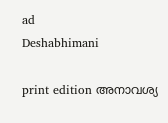ad
Deshabhimani

print edition അനാവശ്യ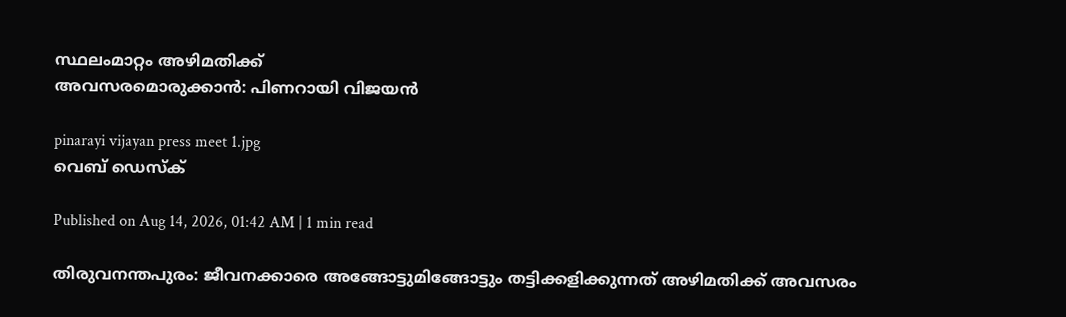സ്ഥലംമാറ്റം അഴിമതിക്ക്‌
അവസരമൊരുക്കാൻ: പിണറായി വിജയൻ

pinarayi vijayan press meet 1.jpg
വെബ് ഡെസ്ക്

Published on Aug 14, 2026, 01:42 AM | 1 min read

തിരുവനന്തപുരം: ജീവനക്കാരെ അങ്ങോട്ടുമിങ്ങോട്ടും തട്ടിക്കളിക്കുന്നത്‌ അഴിമതിക്ക്‌ അവസരം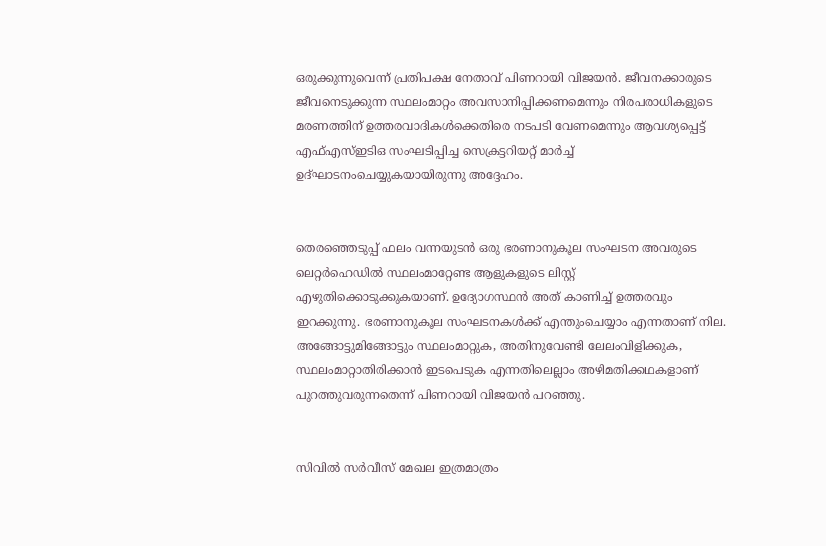ഒരുക്കുന്നുവെന്ന്‌ പ്രതിപക്ഷ നേതാവ്‌ പിണറായി വിജയൻ. ജീവനക്കാരുടെ ജീവനെടുക്കുന്ന സ്ഥലംമാറ്റം അവസാനിപ്പിക്കണമെന്നും നിരപരാധികളുടെ മരണത്തിന് ഉത്തരവാദികൾക്കെതിരെ നടപടി വേണമെന്നും ആവശ്യപ്പെട്ട് എഫ്എസ്ഇടിഒ സംഘടിപ്പിച്ച സെക്രട്ടറിയറ്റ് മാർച്ച് ഉദ്‌ഘാടനംചെയ്യുകയായിരുന്നു അദ്ദേഹം.


തെരഞ്ഞെടുപ്പ് ഫലം വന്നയുടൻ ഒരു ഭരണാനുകൂല സംഘടന അവരുടെ ലെറ്റർഹെഡിൽ സ്ഥലംമാറ്റേണ്ട ആളുകളുടെ ലിസ്റ്റ് എഴുതിക്കൊടുക്കുകയാണ്. ഉദ്യോഗസ്ഥൻ അത് കാണിച്ച്‌ ഉത്തരവും ഇറക്കുന്നു. ഭരണാനുകൂല സംഘടനകൾക്ക് എന്തുംചെയ്യാം എന്നതാണ് നില. അങ്ങോട്ടുമിങ്ങോട്ടും സ്ഥലംമാറ്റുക, അതിനുവേണ്ടി ലേലംവിളിക്കുക, സ്ഥലംമാറ്റാതിരിക്കാൻ ഇടപെടുക എന്നതിലെല്ലാം അഴിമതിക്കഥകളാണ് പുറത്തുവരുന്നതെന്ന്‌ പിണറായി വിജയൻ പറഞ്ഞു.


സിവിൽ സർവീസ് മേഖല ഇത്രമാത്രം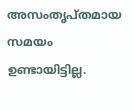അസംതൃപ്തമായ സമയം ഉണ്ടായിട്ടില്ല.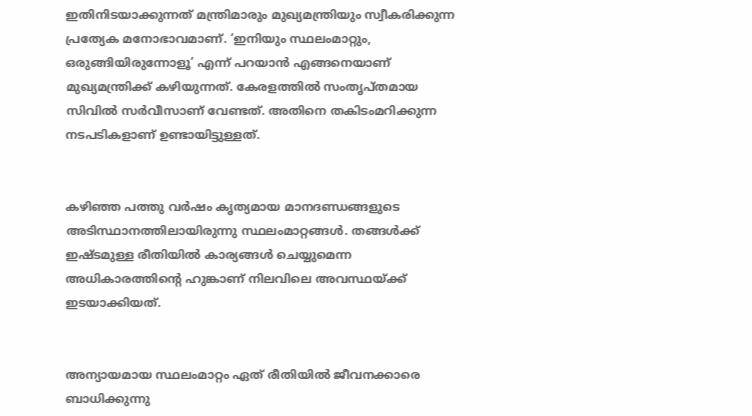ഇതിനിടയാക്കുന്നത് മന്ത്രിമാരും മുഖ്യമന്ത്രിയും സ്വീകരിക്കുന്ന പ്രത്യേക മനോഭാവമാണ്. ‘ഇനിയും സ്ഥലംമാറ്റും, ഒരുങ്ങിയിരുന്നോളൂ’ എന്ന് പറയാൻ എങ്ങനെയാണ് മുഖ്യമന്ത്രിക്ക് കഴിയുന്നത്. കേരളത്തിൽ സംതൃപ്തമായ സിവിൽ സർവീസാണ് വേണ്ടത്. അതിനെ തകിടംമറിക്കുന്ന നടപടികളാണ് ഉണ്ടായിട്ടുള്ളത്.


കഴിഞ്ഞ പത്തു വർഷം കൃത്യമായ മാനദണ്ഡങ്ങളുടെ അടിസ്ഥാനത്തിലായിരുന്നു സ്ഥലംമാറ്റങ്ങൾ. തങ്ങൾക്ക് ഇഷ്ടമുള്ള രീതിയിൽ കാര്യങ്ങൾ ചെയ്യുമെന്ന അധികാരത്തിന്റെ ഹുങ്കാണ് നിലവിലെ അവസ്ഥയ്ക്ക് ഇടയാക്കിയത്.


അന്യായമായ സ്ഥലംമാറ്റം ഏത് രീതിയിൽ ജീവനക്കാരെ ബാധിക്കുന്നു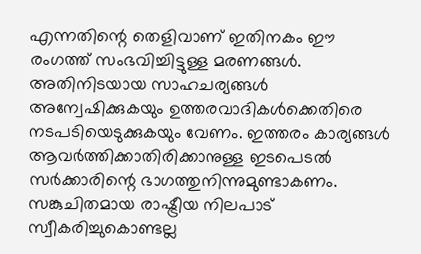എന്നതിന്റെ തെളിവാണ് ഇതിനകം ഈ രംഗത്ത് സംഭവിച്ചിട്ടുള്ള മരണങ്ങൾ. അതിനിടയായ സാഹചര്യങ്ങൾ അന്വേഷിക്കുകയും ഉത്തരവാദികൾക്കെതിരെ നടപടിയെടുക്കുകയും വേണം. ഇത്തരം കാര്യങ്ങൾ ആവർത്തിക്കാതിരിക്കാനുള്ള ഇടപെടൽ സർക്കാരിന്റെ ഭാഗത്തുനിന്നുമുണ്ടാകണം. സങ്കുചിതമായ രാഷ്ട്രീയ നിലപാട് സ്വീകരിച്ചുകൊണ്ടല്ല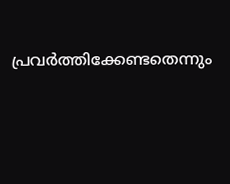പ്രവർത്തിക്കേണ്ടതെന്നും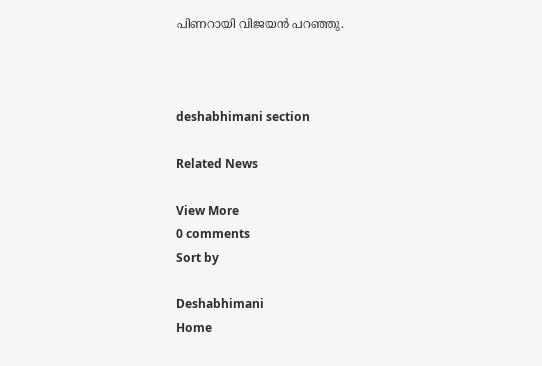പിണറായി വിജയൻ പറഞ്ഞു.



deshabhimani section

Related News

View More
0 comments
Sort by

Deshabhimani
Home